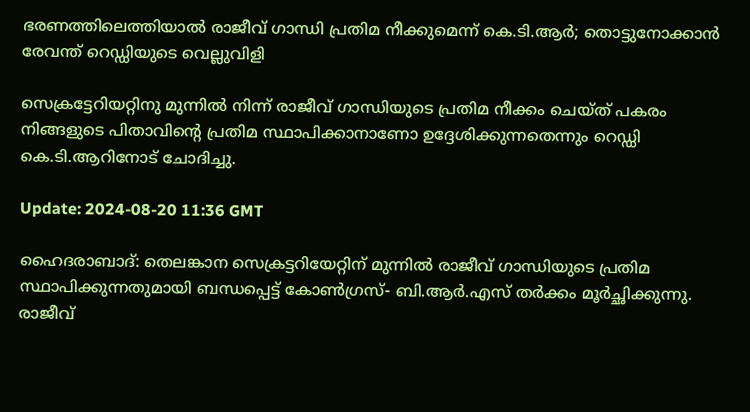ഭരണത്തിലെത്തിയാൽ രാജീവ് ഗാന്ധി പ്രതിമ നീക്കുമെന്ന് കെ.ടി.ആർ; തൊട്ടുനോക്കാൻ രേവന്ത് റെഡ്ഡിയുടെ വെല്ലുവിളി

സെക്രട്ടേറിയറ്റിനു മുന്നിൽ നിന്ന് രാജീവ് ഗാന്ധിയുടെ പ്രതിമ നീക്കം ചെയ്ത് പകരം നിങ്ങളുടെ പിതാവിൻ്റെ പ്രതിമ സ്ഥാപിക്കാനാണോ ഉദ്ദേശിക്കുന്നതെന്നും റെഡ്ഡി കെ.ടി.ആറിനോട് ചോദിച്ചു.

Update: 2024-08-20 11:36 GMT

ഹൈദരാബാദ്: തെലങ്കാന സെക്രട്ടറിയേറ്റിന് മുന്നിൽ രാജീവ് ഗാന്ധിയുടെ പ്രതിമ സ്ഥാപിക്കുന്നതുമായി ബന്ധപ്പെട്ട് കോൺഗ്രസ്- ബി.ആർ.എസ് തർക്കം മൂർച്ഛിക്കുന്നു. രാജീവ്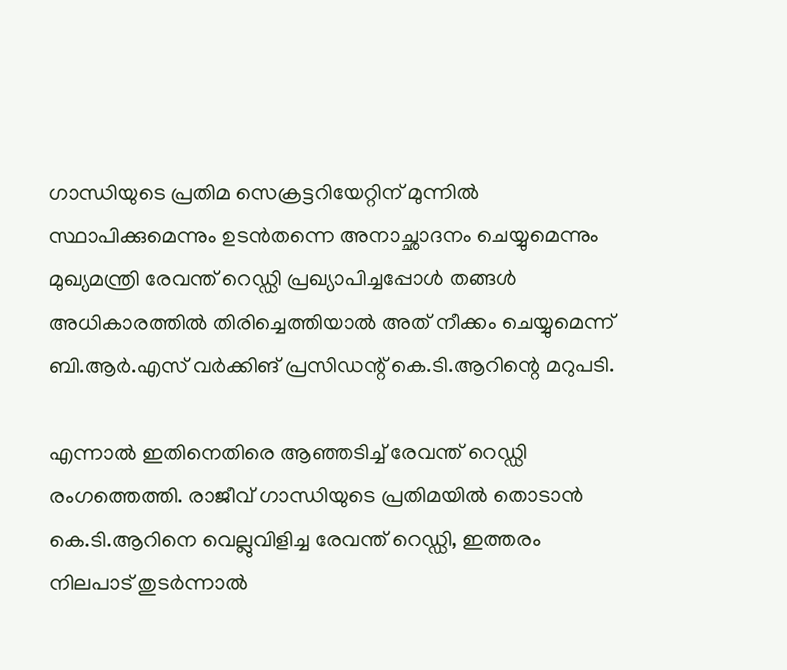ഗാന്ധിയുടെ പ്രതിമ സെക്രട്ടറിയേറ്റിന് മുന്നിൽ സ്ഥാപിക്കുമെന്നും ഉടൻതന്നെ അനാച്ഛാദനം ചെയ്യുമെന്നും മുഖ്യമന്ത്രി രേവന്ത് റെഡ്ഡി പ്രഖ്യാപിച്ചപ്പോൾ തങ്ങൾ അധികാരത്തിൽ തിരിച്ചെത്തിയാൽ അത് നീക്കം ചെയ്യുമെന്ന് ബി.ആർ.എസ് വർക്കിങ് പ്രസിഡന്റ് കെ.ടി.ആറിന്റെ മറുപടി.

എന്നാൽ ഇതിനെതിരെ ആഞ്ഞടിച്ച് രേവന്ത് റെഡ്ഡി രംഗത്തെത്തി. രാജീവ് ഗാന്ധിയുടെ പ്രതിമയിൽ തൊടാൻ കെ.ടി.ആറിനെ വെല്ലുവിളിച്ച രേവന്ത് റെഡ്ഡി, ഇത്തരം നിലപാട് തുടർന്നാൽ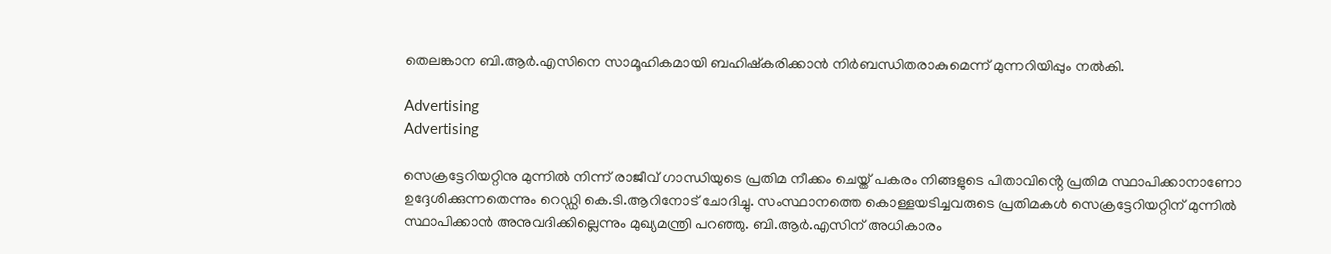തെലങ്കാന ബി.ആർ.എസിനെ സാമൂഹികമായി ബഹിഷ്‌കരിക്കാൻ നിർബന്ധിതരാകുമെന്ന് മുന്നറിയിപ്പും നൽകി.

Advertising
Advertising

സെക്രട്ടേറിയറ്റിനു മുന്നിൽ നിന്ന് രാജീവ് ഗാന്ധിയുടെ പ്രതിമ നീക്കം ചെയ്ത് പകരം നിങ്ങളുടെ പിതാവിൻ്റെ പ്രതിമ സ്ഥാപിക്കാനാണോ ഉദ്ദേശിക്കുന്നതെന്നും റെഡ്ഡി കെ.ടി.ആറിനോട് ചോദിച്ചു. സംസ്ഥാനത്തെ കൊള്ളയടിച്ചവരുടെ പ്രതിമകൾ സെക്രട്ടേറിയറ്റിന് മുന്നിൽ സ്ഥാപിക്കാൻ അനുവദിക്കില്ലെന്നും മുഖ്യമന്ത്രി പറഞ്ഞു. ബി.ആർ.എസിന് അധികാരം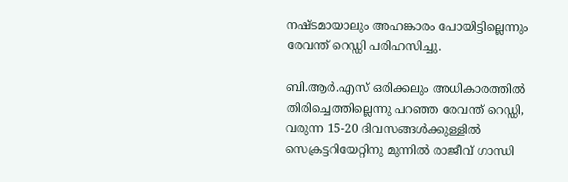നഷ്ടമായാലും അഹങ്കാരം പോയിട്ടില്ലെന്നും രേവന്ത് റെഡ്ഡി പരിഹസിച്ചു.

ബി.ആർ.എസ് ഒരിക്കലും അധികാരത്തിൽ തിരിച്ചെത്തില്ലെന്നു പറഞ്ഞ രേവന്ത് റെഡ്ഡി, വരുന്ന 15-20 ദിവസങ്ങൾക്കുള്ളിൽ സെക്രട്ടറിയേറ്റിനു മുന്നിൽ രാജീവ് ഗാന്ധി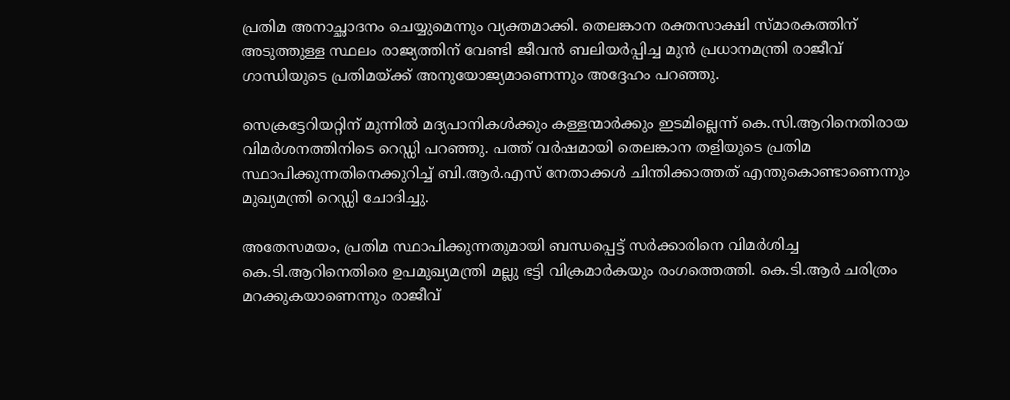പ്രതിമ അനാച്ഛാദനം ചെയ്യുമെന്നും വ്യക്തമാക്കി. തെലങ്കാന രക്തസാക്ഷി സ്മാരകത്തിന് അടുത്തുള്ള സ്ഥലം രാജ്യത്തിന് വേണ്ടി ജീവൻ ബലിയർപ്പിച്ച മുൻ പ്രധാനമന്ത്രി രാജീവ് ഗാന്ധിയുടെ പ്രതിമയ്ക്ക് അനുയോജ്യമാണെന്നും അദ്ദേഹം പറഞ്ഞു.

സെക്രട്ടേറിയറ്റിന് മുന്നിൽ മദ്യപാനികൾക്കും കള്ളന്മാർക്കും ഇടമില്ലെന്ന് കെ.സി.ആറിനെതിരായ വിമർശനത്തിനിടെ റെഡ്ഡി പറഞ്ഞു. പത്ത് വർഷമായി തെലങ്കാന തളിയുടെ പ്രതിമ സ്ഥാപിക്കുന്നതിനെക്കുറിച്ച് ബി.ആർ.എസ് നേതാക്കൾ ചിന്തിക്കാത്തത് എന്തുകൊണ്ടാണെന്നും മുഖ്യമന്ത്രി റെഡ്ഡി ചോദിച്ചു.

അതേസമയം, പ്രതിമ സ്ഥാപിക്കുന്നതുമായി ബന്ധപ്പെട്ട് സർക്കാരിനെ വിമർശിച്ച കെ.ടി.ആറിനെതിരെ ഉപമുഖ്യമന്ത്രി മല്ലു ഭട്ടി വിക്രമാർകയും രംഗത്തെത്തി. കെ.ടി.ആർ ചരിത്രം മറക്കുകയാണെന്നും രാജീവ്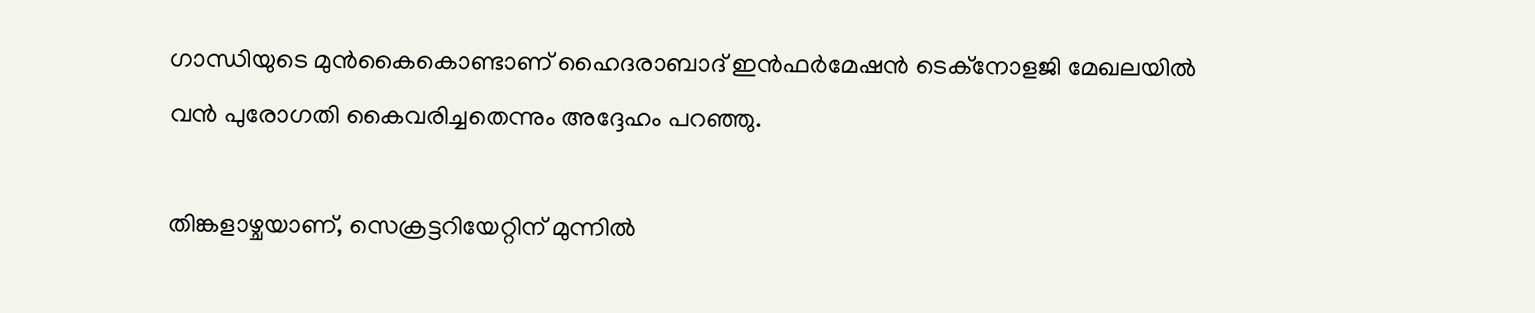ഗാന്ധിയുടെ മുൻകൈകൊണ്ടാണ് ഹൈദരാബാദ് ഇൻഫർമേഷൻ ടെക്‌നോളജി മേഖലയിൽ വൻ പുരോഗതി കൈവരിച്ചതെന്നും അദ്ദേഹം പറഞ്ഞു.

തിങ്കളാഴ്ചയാണ്, സെക്രട്ടറിയേറ്റിന് മുന്നിൽ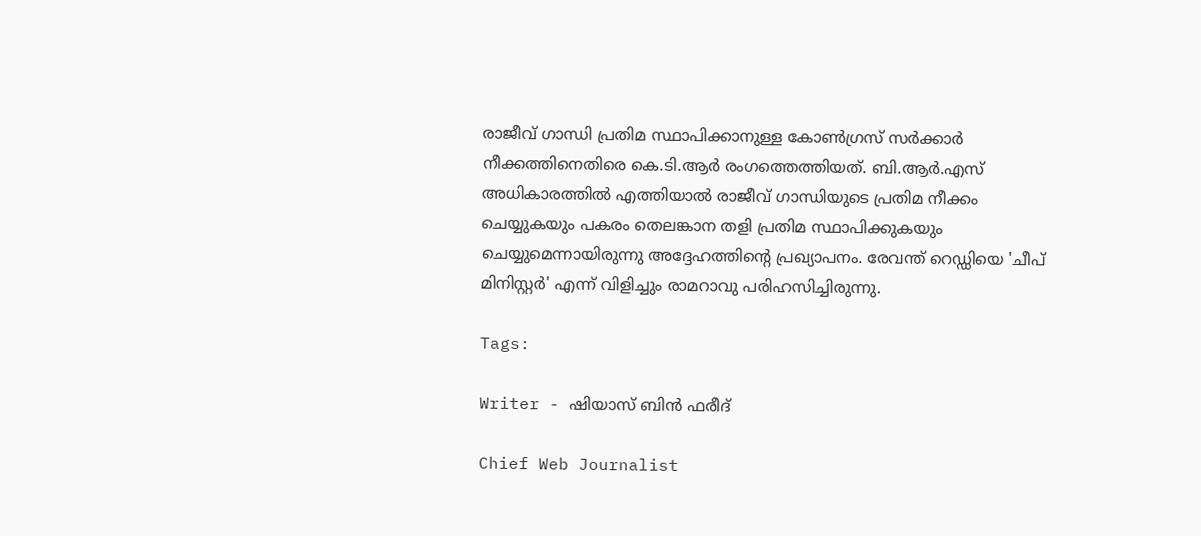രാജീവ് ഗാന്ധി പ്രതിമ സ്ഥാപിക്കാനുള്ള കോൺഗ്രസ് സർക്കാർ നീക്കത്തിനെതിരെ കെ.ടി.ആർ രംഗത്തെത്തിയത്. ബി.ആർ.എസ് അധികാരത്തിൽ എത്തിയാൽ രാജീവ് ഗാന്ധിയുടെ പ്രതിമ നീക്കം ചെയ്യുകയും പകരം തെലങ്കാന തളി പ്രതിമ സ്ഥാപിക്കുകയും ചെയ്യുമെന്നായിരുന്നു അദ്ദേഹത്തിന്റെ പ്രഖ്യാപനം. രേവന്ത് റെഡ്ഡിയെ 'ചീപ് മിനിസ്റ്റർ' എന്ന് വിളിച്ചും രാമറാവു പരിഹസിച്ചിരുന്നു.

Tags:

Writer - ഷിയാസ് ബിന്‍ ഫരീദ്

Chief Web Journalist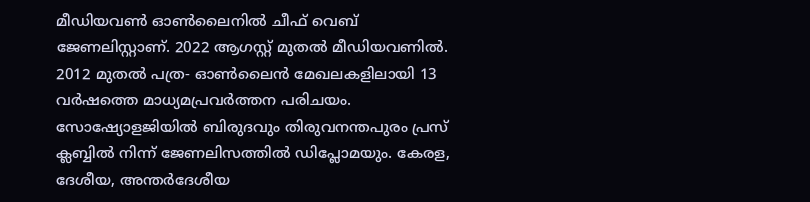മീഡിയവണ്‍ ഓണ്‍ലൈനില്‍ ചീഫ് വെബ് ജേണലിസ്റ്റാണ്. 2022 ആഗസ്റ്റ് മുതല്‍ മീഡിയവണില്‍. 2012 മുതല്‍ പത്ര- ഓണ്‍ലൈന്‍ മേഖലകളിലായി 13 വര്‍ഷത്തെ മാധ്യമപ്രവര്‍ത്തന പരിചയം. സോഷ്യോളജിയില്‍ ബിരുദവും തിരുവനന്തപുരം പ്രസ് ക്ലബ്ബില്‍ നിന്ന് ജേണലിസത്തില്‍ ഡിപ്ലോമയും. കേരള, ദേശീയ, അന്തര്‍ദേശീയ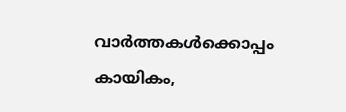വാര്‍ത്തകള്‍ക്കൊപ്പം കായികം,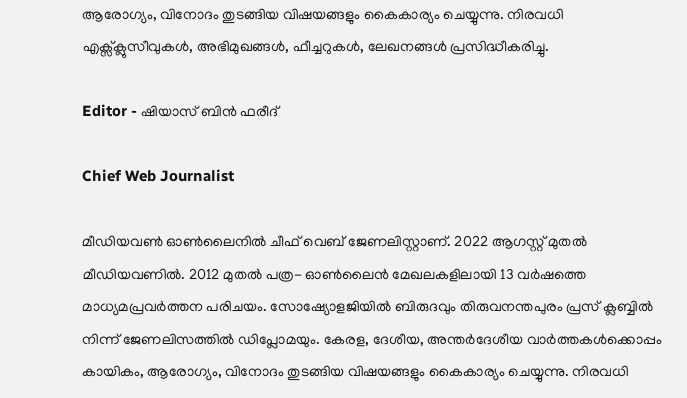ആരോഗ്യം, വിനോദം തുടങ്ങിയ വിഷയങ്ങളും കൈകാര്യം ചെയ്യുന്നു. നിരവധി എക്സ്ക്ലുസീവുകള്‍, അഭിമുഖങ്ങള്‍, ഫീച്ചറുകള്‍, ലേഖനങ്ങള്‍ പ്രസിദ്ധീകരിച്ചു.

Editor - ഷിയാസ് ബിന്‍ ഫരീദ്

Chief Web Journalist

മീഡിയവണ്‍ ഓണ്‍ലൈനില്‍ ചീഫ് വെബ് ജേണലിസ്റ്റാണ്. 2022 ആഗസ്റ്റ് മുതല്‍ മീഡിയവണില്‍. 2012 മുതല്‍ പത്ര- ഓണ്‍ലൈന്‍ മേഖലകളിലായി 13 വര്‍ഷത്തെ മാധ്യമപ്രവര്‍ത്തന പരിചയം. സോഷ്യോളജിയില്‍ ബിരുദവും തിരുവനന്തപുരം പ്രസ് ക്ലബ്ബില്‍ നിന്ന് ജേണലിസത്തില്‍ ഡിപ്ലോമയും. കേരള, ദേശീയ, അന്തര്‍ദേശീയ വാര്‍ത്തകള്‍ക്കൊപ്പം കായികം, ആരോഗ്യം, വിനോദം തുടങ്ങിയ വിഷയങ്ങളും കൈകാര്യം ചെയ്യുന്നു. നിരവധി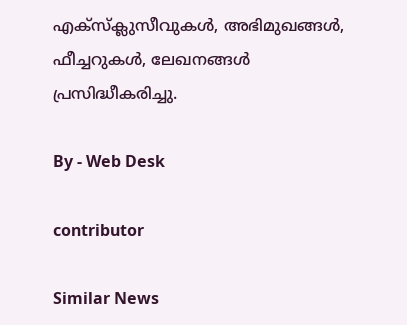എക്സ്ക്ലുസീവുകള്‍, അഭിമുഖങ്ങള്‍, ഫീച്ചറുകള്‍, ലേഖനങ്ങള്‍ പ്രസിദ്ധീകരിച്ചു.

By - Web Desk

contributor

Similar News